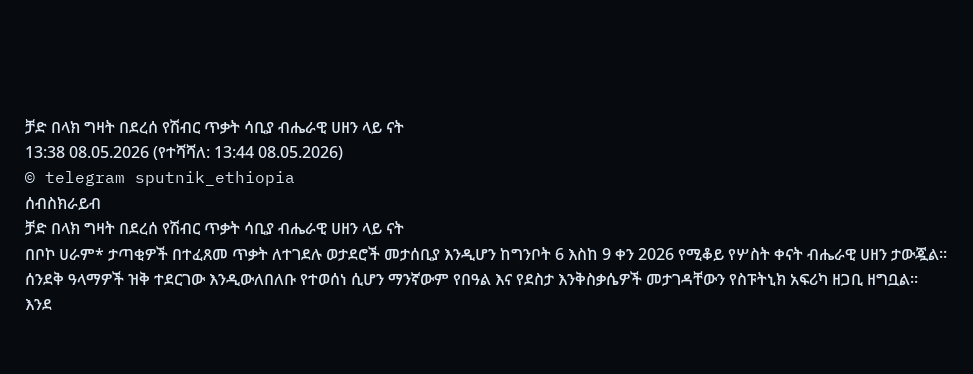ቻድ በላክ ግዛት በደረሰ የሽብር ጥቃት ሳቢያ ብሔራዊ ሀዘን ላይ ናት
13:38 08.05.2026 (የተሻሻለ: 13:44 08.05.2026)
© telegram sputnik_ethiopia
ሰብስክራይብ
ቻድ በላክ ግዛት በደረሰ የሽብር ጥቃት ሳቢያ ብሔራዊ ሀዘን ላይ ናት
በቦኮ ሀራም* ታጣቂዎች በተፈጸመ ጥቃት ለተገደሉ ወታደሮች መታሰቢያ እንዲሆን ከግንቦት 6 እስከ 9 ቀን 2026 የሚቆይ የሦስት ቀናት ብሔራዊ ሀዘን ታውጇል።
ሰንደቅ ዓላማዎች ዝቅ ተደርገው እንዲውለበለቡ የተወሰነ ሲሆን ማንኛውም የበዓል እና የደስታ እንቅስቃሴዎች መታገዳቸውን የስፑትኒክ አፍሪካ ዘጋቢ ዘግቧል፡፡
እንደ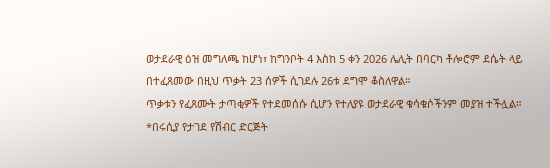ወታደራዊ ዕዝ መግለጫ ከሆነ፣ ከግንቦት 4 እስከ 5 ቀን 2026 ሌሊት በባርካ ቶሎሮም ደሴት ላይ በተፈጸመው በዚህ ጥቃት 23 ሰዎች ሲገደሉ 26ቱ ደግሞ ቆስለዋል።
ጥቃቱን የፈጸሙት ታጣቂዎች የተደመሰሱ ሲሆን የተለያዩ ወታደራዊ ቁሳቁሶችንም መያዝ ተችሏል።
*በሩሲያ የታገደ የሽብር ድርጅት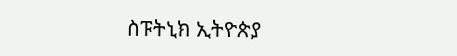ስፑትኒክ ኢትዮጵያ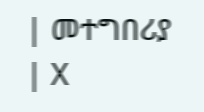| መተግበሪያ | X